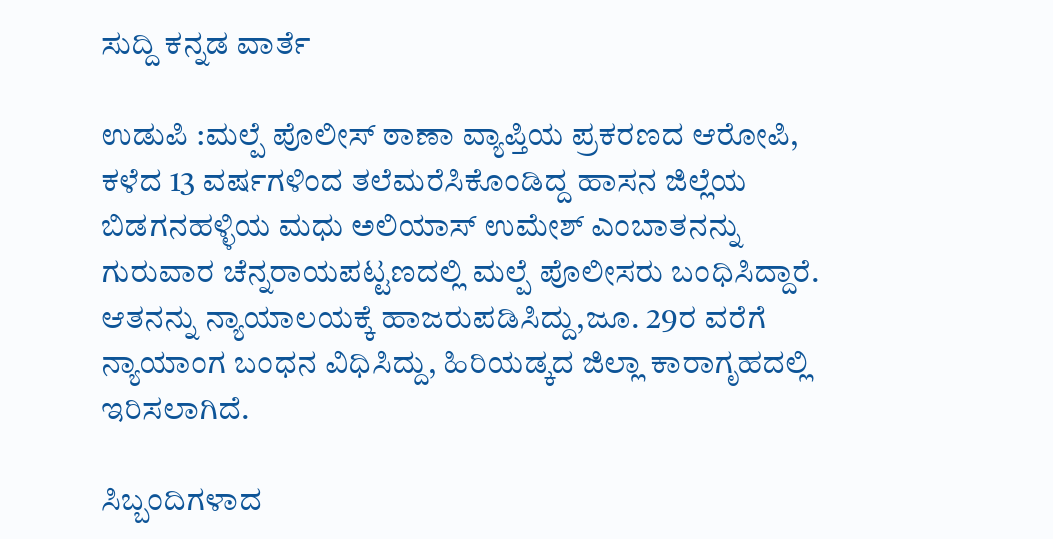ಸುದ್ದಿ ಕನ್ನಡ ವಾರ್ತೆ

ಉಡುಪಿ :ಮಲ್ಪೆ ಪೊಲೀಸ್ ಠಾಣಾ ವ್ಯಾಪ್ತಿಯ ಪ್ರಕರಣದ ಆರೋಪಿ, ಕಳೆದ 13 ವರ್ಷಗಳಿಂದ ತಲೆಮರೆಸಿಕೊಂಡಿದ್ದ ಹಾಸನ ಜಿಲ್ಲೆಯ ಬಿಡಗನಹಳ್ಳಿಯ ಮಧು ಅಲಿಯಾಸ್ ಉಮೇಶ್ ಎಂಬಾತನನ್ನು ಗುರುವಾರ ಚೆನ್ನರಾಯಪಟ್ಟಣದಲ್ಲಿ ಮಲ್ಪೆ ಪೊಲೀಸರು ಬಂಧಿಸಿದ್ದಾರೆ.
ಆತನನ್ನು ನ್ಯಾಯಾಲಯಕ್ಕೆ ಹಾಜರುಪಡಿಸಿದ್ದು,ಜೂ. 29ರ ವರೆಗೆ ನ್ಯಾಯಾಂಗ ಬಂಧನ ವಿಧಿಸಿದ್ದು, ಹಿರಿಯಡ್ಕದ ಜಿಲ್ಲಾ ಕಾರಾಗೃಹದಲ್ಲಿ ಇರಿಸಲಾಗಿದೆ.

ಸಿಬ್ಬಂದಿಗಳಾದ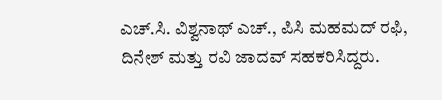ಎಚ್.ಸಿ. ವಿಶ್ವನಾಥ್ ಎಚ್., ಪಿಸಿ ಮಹಮದ್ ರಫಿ, ದಿನೇಶ್ ಮತ್ತು ರವಿ ಜಾದವ್ ಸಹಕರಿಸಿದ್ದರು.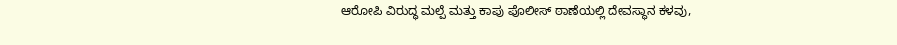ಆರೋಪಿ ವಿರುದ್ಧ ಮಲ್ಪೆ ಮತ್ತು ಕಾಪು ಪೊಲೀಸ್ ಠಾಣೆಯಲ್ಲಿ ದೇವಸ್ಥಾನ ಕಳವು,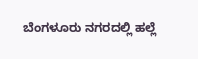ಬೆಂಗಳೂರು ನಗರದಲ್ಲಿ ಹಲ್ಲೆ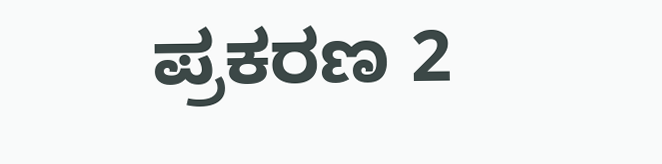ಪ್ರಕರಣ 2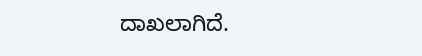ದಾಖಲಾಗಿದೆ.